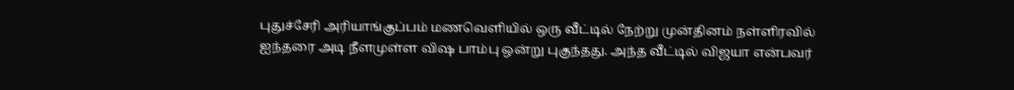புதுச்சேரி அரியாங்குப்பம் மணவெளியில் ஒரு வீட்டில் நேற்று முன்தினம் நள்ளிரவில் ஐந்தரை அடி நீளமுள்ள விஷ பாம்பு ஒன்று புகுந்தது. அந்த வீட்டில் விஜயா என்பவர்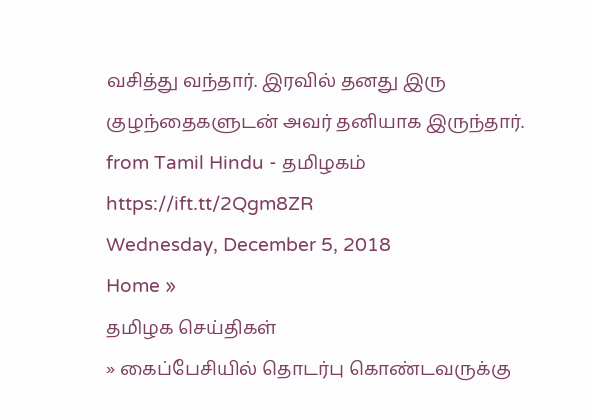வசித்து வந்தார். இரவில் தனது இரு குழந்தைகளுடன் அவர் தனியாக இருந்தார்.
from Tamil Hindu - தமிழகம் https://ift.tt/2Qgm8ZR
Wednesday, December 5, 2018
Home »
தமிழக செய்திகள்
» கைப்பேசியில் தொடர்பு கொண்டவருக்கு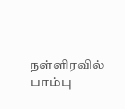நள்ளிரவில் பாம்பு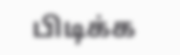பிடிக்க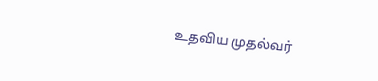உதவிய முதல்வர்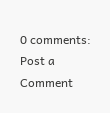0 comments:
Post a Comment